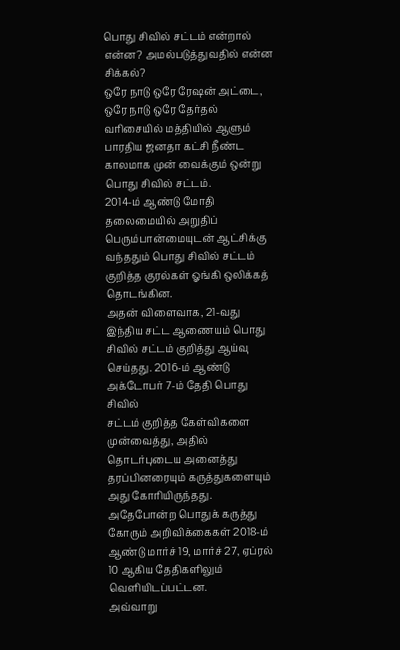பொது சிவில் சட்டம் என்றால் என்ன? அமல்படுத்துவதில் என்ன சிக்கல்?
ஒரே நாடு ஒரே ரேஷன் அட்டை, ஒரே நாடு ஒரே தேர்தல் வரிசையில் மத்தியில் ஆளும் பாரதிய ஜனதா கட்சி நீண்ட காலமாக முன் வைக்கும் ஒன்று பொது சிவில் சட்டம்.
2014-ம் ஆண்டு மோதி தலைமையில் அறுதிப் பெரும்பான்மையுடன் ஆட்சிக்கு வந்ததும் பொது சிவில் சட்டம் குறித்த குரல்கள் ஓங்கி ஒலிக்கத் தொடங்கின.
அதன் விளைவாக, 21-வது இந்திய சட்ட ஆணையம் பொது சிவில் சட்டம் குறித்து ஆய்வு செய்தது. 2016-ம் ஆண்டு அக்டோபர் 7-ம் தேதி பொது சிவில்
சட்டம் குறித்த கேள்விகளை முன்வைத்து, அதில் தொடர்புடைய அனைத்து தரப்பினரையும் கருத்துகளையும் அது கோரியிருந்தது. அதேபோன்ற பொதுக் கருத்து கோரும் அறிவிக்கைகள் 2018-ம் ஆண்டு மார்ச் 19, மார்ச் 27, ஏப்ரல் 10 ஆகிய தேதிகளிலும் வெளியிடப்பட்டன.
அவ்வாறு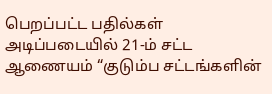பெறப்பட்ட பதில்கள் அடிப்படையில் 21-ம் சட்ட ஆணையம் “குடும்ப சட்டங்களின்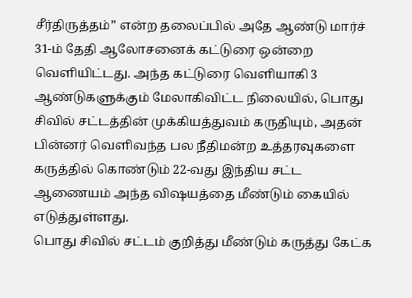சீர்திருத்தம்” என்ற தலைப்பில் அதே ஆண்டு மார்ச் 31-ம் தேதி ஆலோசனைக் கட்டுரை ஒன்றை வெளியிட்டது. அந்த கட்டுரை வெளியாகி 3 ஆண்டுகளுக்கும் மேலாகிவிட்ட நிலையில், பொது சிவில் சட்டத்தின் முக்கியத்துவம் கருதியும், அதன் பின்னர் வெளிவந்த பல நீதிமன்ற உத்தரவுகளை கருத்தில் கொண்டும் 22-வது இந்திய சட்ட ஆணையம் அந்த விஷயத்தை மீண்டும் கையில் எடுத்துள்ளது.
பொது சிவில் சட்டம் குறித்து மீண்டும் கருத்து கேட்க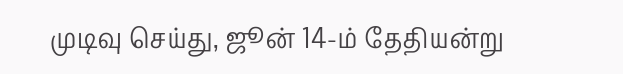முடிவு செய்து, ஜூன் 14-ம் தேதியன்று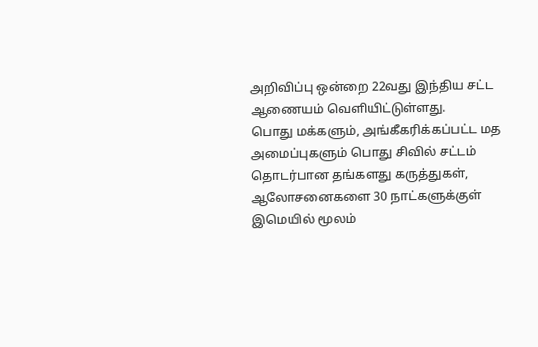அறிவிப்பு ஒன்றை 22வது இந்திய சட்ட ஆணையம் வெளியிட்டுள்ளது.
பொது மக்களும், அங்கீகரிக்கப்பட்ட மத அமைப்புகளும் பொது சிவில் சட்டம் தொடர்பான தங்களது கருத்துகள், ஆலோசனைகளை 30 நாட்களுக்குள் இமெயில் மூலம்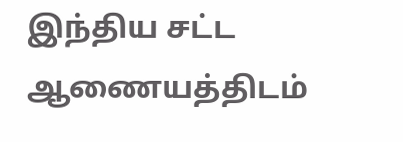இந்திய சட்ட ஆணையத்திடம்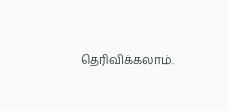தெரிவிக்கலாம்.